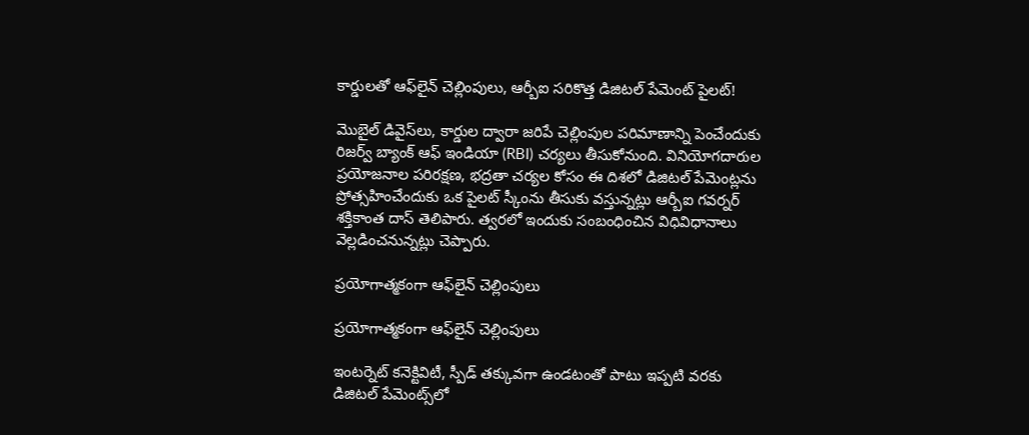కార్డులతో ఆఫ్‌లైన్ చెల్లింపులు, ఆర్బీఐ సరికొత్త డిజిటల్ పేమెంట్ పైలట్!

మొబైల్ డివైస్‌లు, కార్డుల ద్వారా జరిపే చెల్లింపుల పరిమాణాన్ని పెంచేందుకు రిజర్వ్ బ్యాంక్ ఆఫ్ ఇండియా (RBI) చర్యలు తీసుకోనుంది. వినియోగదారుల ప్రయోజనాల పరిరక్షణ, భద్రతా చర్యల కోసం ఈ దిశలో డిజిటల్ పేమెంట్లను ప్రోత్సహించేందుకు ఒక పైలట్ స్కీంను తీసుకు వస్తున్నట్లు ఆర్బీఐ గవర్నర్ శక్తికాంత దాస్ తెలిపారు. త్వరలో ఇందుకు సంబంధించిన విధివిధానాలు వెల్లడించనున్నట్లు చెప్పారు.

ప్రయోగాత్మకంగా ఆఫ్‌లైన్ చెల్లింపులు

ప్రయోగాత్మకంగా ఆఫ్‌లైన్ చెల్లింపులు

ఇంటర్నెట్ కనెక్టివిటీ, స్పీడ్ తక్కువగా ఉండటంతో పాటు ఇప్పటి వరకు డిజిటల్ పేమెంట్స్‌లో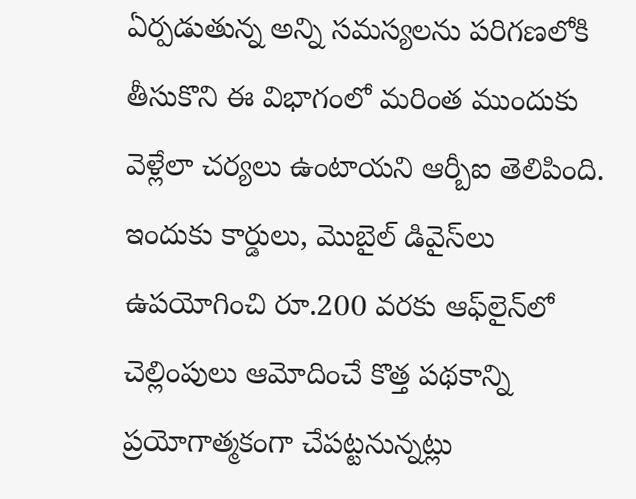ఏర్పడుతున్న అన్ని సమస్యలను పరిగణలోకి తీసుకొని ఈ విభాగంలో మరింత ముందుకు వెళ్లేలా చర్యలు ఉంటాయని ఆర్బీఐ తెలిపింది. ఇందుకు కార్డులు, మొబైల్ డివైస్‌లు ఉపయోగించి రూ.200 వరకు ఆఫ్‌లైన్‌లో చెల్లింపులు ఆమోదించే కొత్త పథకాన్ని ప్రయోగాత్మకంగా చేపట్టనున్నట్లు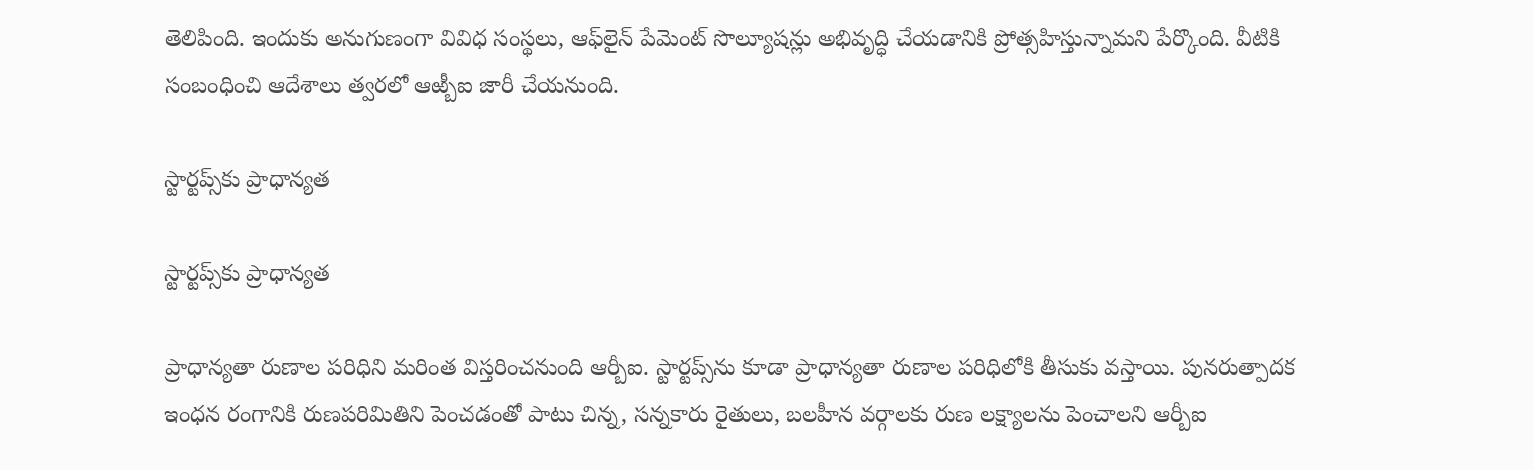తెలిపింది. ఇందుకు అనుగుణంగా వివిధ సంస్థలు, ఆఫ్‌లైన్ పేమెంట్ సొల్యూషన్లు అభివృద్ధి చేయడానికి ప్రోత్సహిస్తున్నామని పేర్కొంది. వీటికి సంబంధించి ఆదేశాలు త్వరలో ఆఱ్బీఐ జారీ చేయనుంది.

స్టార్టప్స్‌కు ప్రాధాన్యత

స్టార్టప్స్‌కు ప్రాధాన్యత

ప్రాధాన్యతా రుణాల పరిధిని మరింత విస్తరించనుంది ఆర్బీఐ. స్టార్టప్స్‌ను కూడా ప్రాధాన్యతా రుణాల పరిధిలోకి తీసుకు వస్తాయి. పునరుత్పాదక ఇంధన రంగానికి రుణపరిమితిని పెంచడంతో పాటు చిన్న, సన్నకారు రైతులు, బలహీన వర్గాలకు రుణ లక్ష్యాలను పెంచాలని ఆర్బీఐ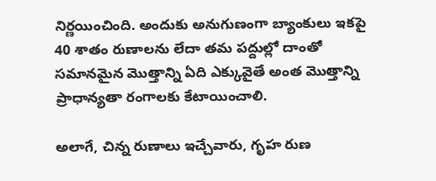నిర్ణయించింది. అందుకు అనుగుణంగా బ్యాంకులు ఇకపై 40 శాతం రుణాలను లేదా తమ పద్దుల్లో దాంతో సమానమైన మొత్తాన్ని ఏది ఎక్కువైతే అంత మొత్తాన్ని ప్రాధాన్యతా రంగాలకు కేటాయించాలి.

అలాగే, చిన్న రుణాలు ఇచ్చేవారు, గృహ రుణ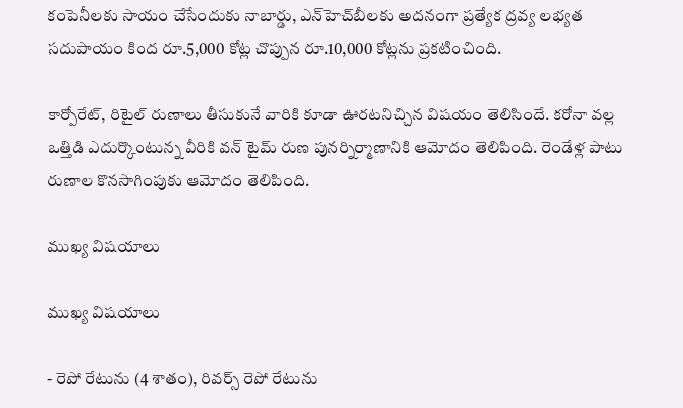కంపెనీలకు సాయం చేసేందుకు నాబార్డు, ఎన్‌హెచ్‌బీలకు అదనంగా ప్రత్యేక ద్రవ్య లభ్యత సదుపాయం కింద రూ.5,000 కోట్ల చొప్పున రూ.10,000 కోట్లను ప్రకటించింది.

కార్పోరేట్, రిటైల్ రుణాలు తీసుకునే వారికి కూడా ఊరటనిచ్చిన విషయం తెలిసిందే. కరోనా వల్ల ఒత్తిడి ఎదుర్కొంటున్న వీరికి వన్ టైమ్ రుణ పునర్నిర్మాణానికి ఆమోదం తెలిపింది. రెండేళ్ల పాటు రుణాల కొనసాగింపుకు ఆమోదం తెలిపింది.

ముఖ్య విషయాలు

ముఖ్య విషయాలు

- రెపో రేటును (4 శాతం), రివర్స్ రెపో రేటును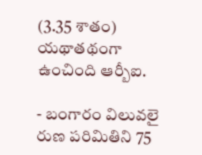(3.35 శాతం) యథాతథంగా ఉంచింది ఆర్బీఐ.

- బంగారం విలువలై రుణ పరిమితిని 75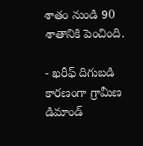శాతం నుండి 90 శాతానికి పెంచింది.

- ఖరీఫ్ దిగుబడి కారణంగా గ్రామీణ డిమాండ్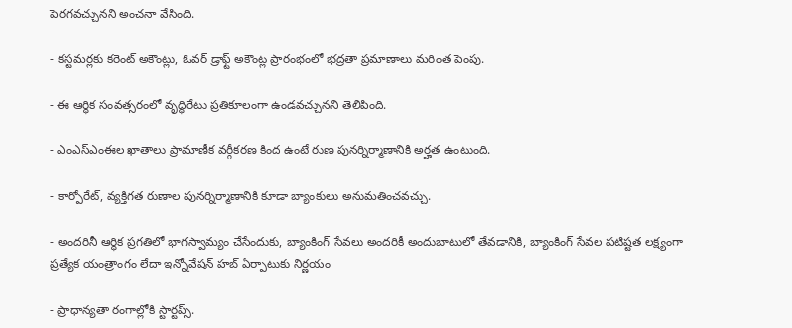పెరగవచ్చునని అంచనా వేసింది.

- కస్టమర్లకు కరెంట్ అకౌంట్లు, ఓవర్ డ్రాఫ్ట్ అకౌంట్ల ప్రారంభంలో భద్రతా ప్రమాణాలు మరింత పెంపు.

- ఈ ఆర్థిక సంవత్సరంలో వృద్ధిరేటు ప్రతికూలంగా ఉండవచ్చునని తెలిపింది.

- ఎంఎస్ఎంఈల ఖాతాలు ప్రామాణీక వర్గీకరణ కింద ఉంటే రుణ పునర్నిర్మాణానికి అర్హత ఉంటుంది.

- కార్పోరేట్, వ్యక్తిగత రుణాల పునర్నిర్మాణానికి కూడా బ్యాంకులు అనుమతించవచ్చు.

- అందరినీ ఆర్థిక ప్రగతిలో భాగస్వామ్యం చేసేందుకు, బ్యాంకింగ్ సేవలు అందరికీ అందుబాటులో తేవడానికి, బ్యాంకింగ్ సేవల పటిష్టత లక్ష్యంగా ప్రత్యేక యంత్రాంగం లేదా ఇన్నోవేషన్ హబ్ ఏర్పాటుకు నిర్ణయం

- ప్రాధాన్యతా రంగాల్లోకి స్టార్టప్స్.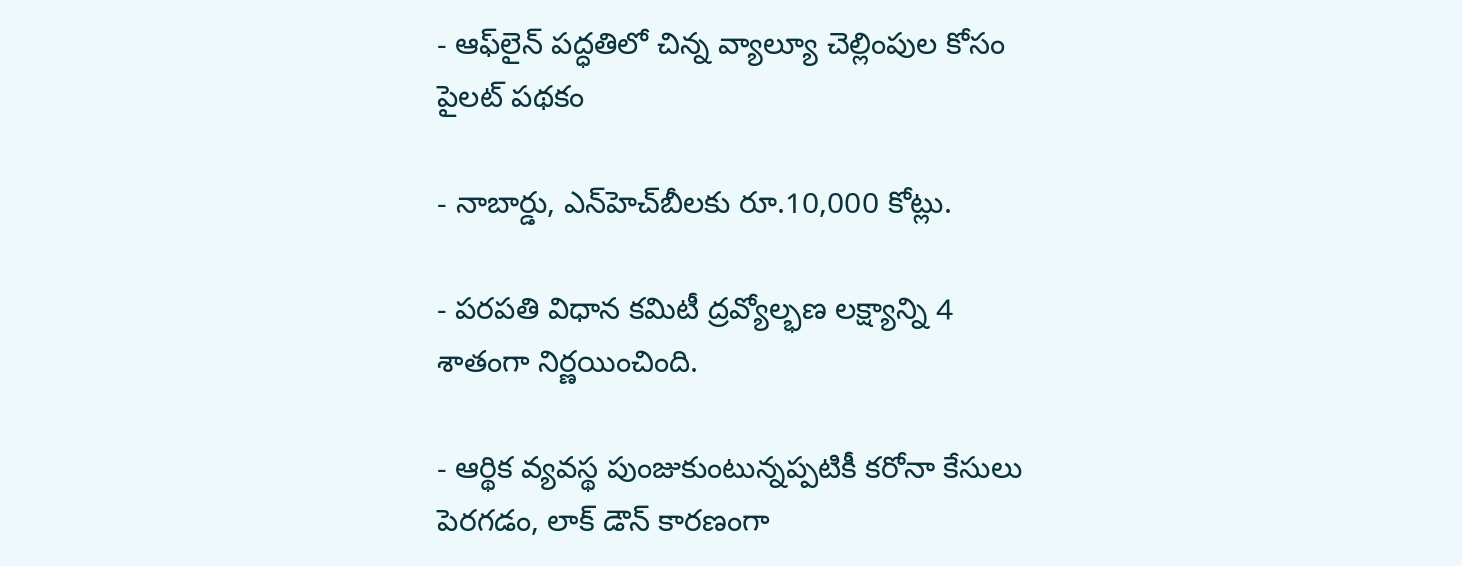- ఆఫ్‌లైన్ పద్ధతిలో చిన్న వ్యాల్యూ చెల్లింపుల కోసం పైలట్ పథకం

- నాబార్డు, ఎన్‌హెచ్‌బీలకు రూ.10,000 కోట్లు.

- పరపతి విధాన కమిటీ ద్రవ్యోల్భణ లక్ష్యాన్ని 4 శాతంగా నిర్ణయించింది.

- ఆర్థిక వ్యవస్థ పుంజుకుంటున్నప్పటికీ కరోనా కేసులు పెరగడం, లాక్ డౌన్ కారణంగా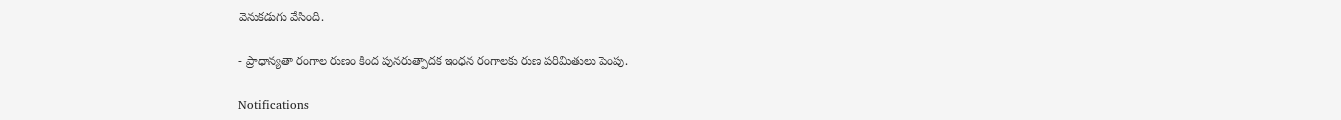వెనుకడుగు వేసింది.

- ప్రాధాన్యతా రంగాల రుణం కింద పునరుత్పాదక ఇంధన రంగాలకు రుణ పరిమితులు పెంపు.

Notifications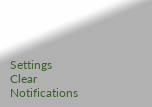Settings
Clear Notifications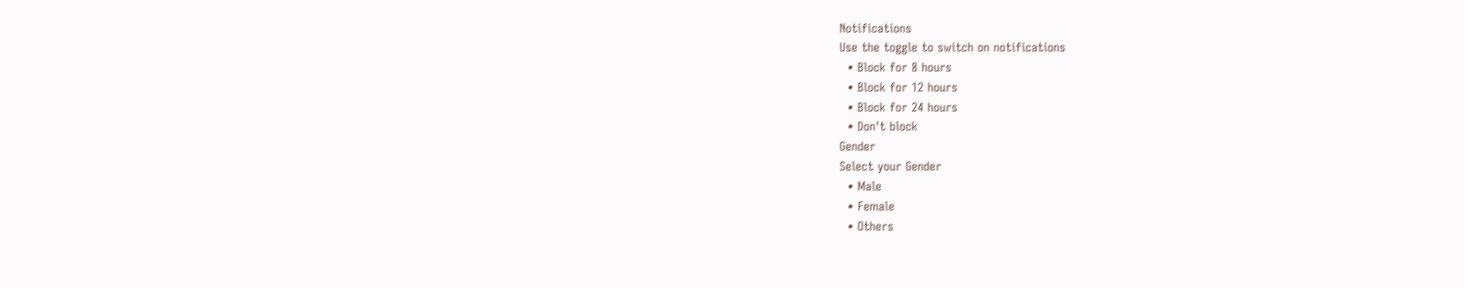Notifications
Use the toggle to switch on notifications
  • Block for 8 hours
  • Block for 12 hours
  • Block for 24 hours
  • Don't block
Gender
Select your Gender
  • Male
  • Female
  • Others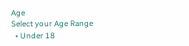Age
Select your Age Range
  • Under 18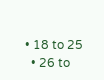• 18 to 25
  • 26 to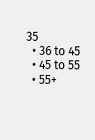35
  • 36 to 45
  • 45 to 55
  • 55+